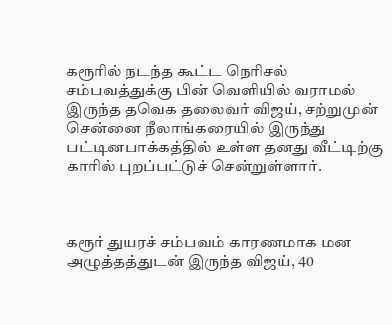கரூரில் நடந்த கூட்ட நெரிசல் சம்பவத்துக்கு பின் வெளியில் வராமல் இருந்த தவெக தலைவர் விஜய், சற்றுமுன் சென்னை நீலாங்கரையில் இருந்து பட்டினபாக்கத்தில் உள்ள தனது வீட்டிற்கு காரில் புறப்பட்டுச் சென்றுள்ளார்.



கரூர் துயரச் சம்பவம் காரணமாக மன அழுத்தத்துடன் இருந்த விஜய், 40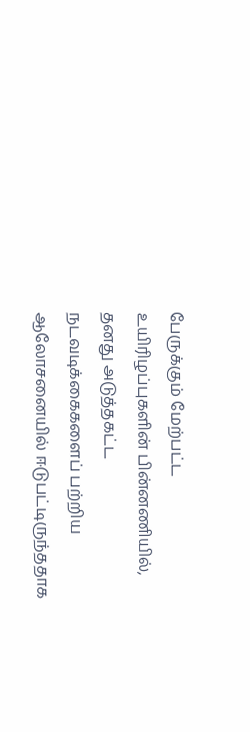பேருக்கும் மேற்பட்ட உயிரிழப்புகளின் பின்னணியில், தனது அடுத்தகட்ட நடவடிக்கைகளைப் பற்றிய ஆலோசனையில் ஈடுபட்டிருந்ததாக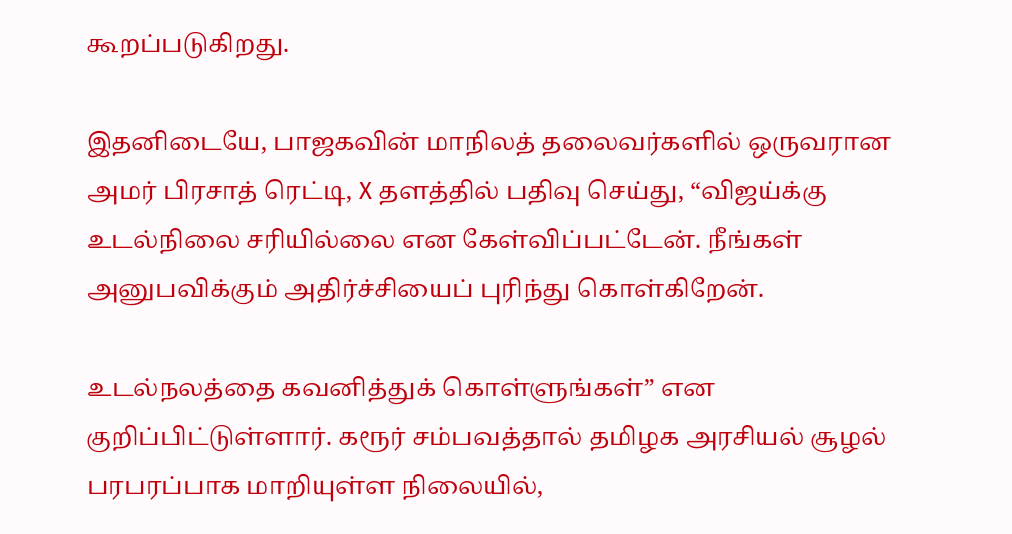கூறப்படுகிறது.

இதனிடையே, பாஜகவின் மாநிலத் தலைவர்களில் ஒருவரான அமர் பிரசாத் ரெட்டி, X தளத்தில் பதிவு செய்து, “விஜய்க்கு உடல்நிலை சரியில்லை என கேள்விப்பட்டேன். நீங்கள் அனுபவிக்கும் அதிர்ச்சியைப் புரிந்து கொள்கிறேன்.

உடல்நலத்தை கவனித்துக் கொள்ளுங்கள்” என குறிப்பிட்டுள்ளார். கரூர் சம்பவத்தால் தமிழக அரசியல் சூழல் பரபரப்பாக மாறியுள்ள நிலையில்,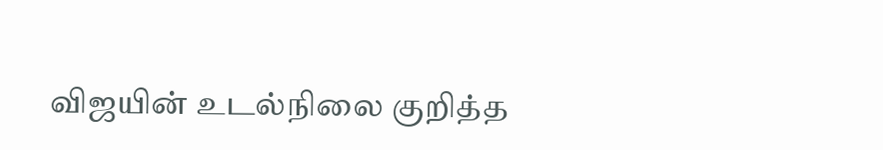விஜயின் உடல்நிலை குறித்த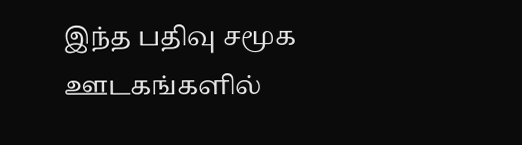இந்த பதிவு சமூக ஊடகங்களில்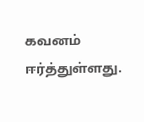கவனம் ஈர்த்துள்ளது.